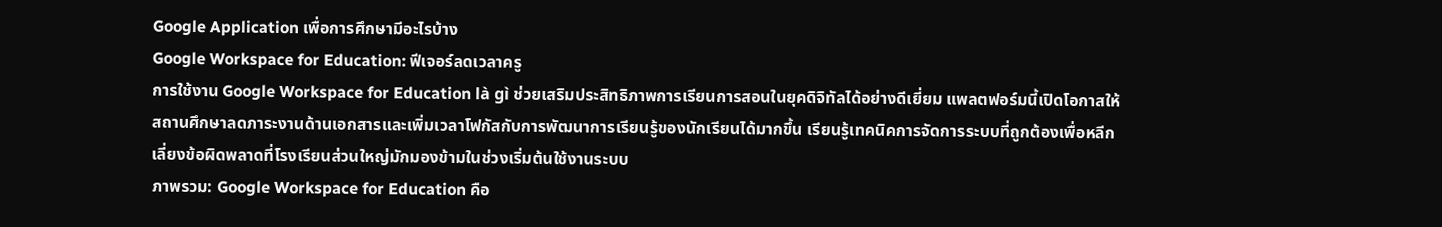Google Application เพื่อการศึกษามีอะไรบ้าง
Google Workspace for Education: ฟีเจอร์ลดเวลาครู
การใช้งาน Google Workspace for Education là gì ช่วยเสริมประสิทธิภาพการเรียนการสอนในยุคดิจิทัลได้อย่างดีเยี่ยม แพลตฟอร์มนี้เปิดโอกาสให้สถานศึกษาลดภาระงานด้านเอกสารและเพิ่มเวลาโฟกัสกับการพัฒนาการเรียนรู้ของนักเรียนได้มากขึ้น เรียนรู้เทคนิคการจัดการระบบที่ถูกต้องเพื่อหลีกเลี่ยงข้อผิดพลาดที่โรงเรียนส่วนใหญ่มักมองข้ามในช่วงเริ่มต้นใช้งานระบบ
ภาพรวม: Google Workspace for Education คือ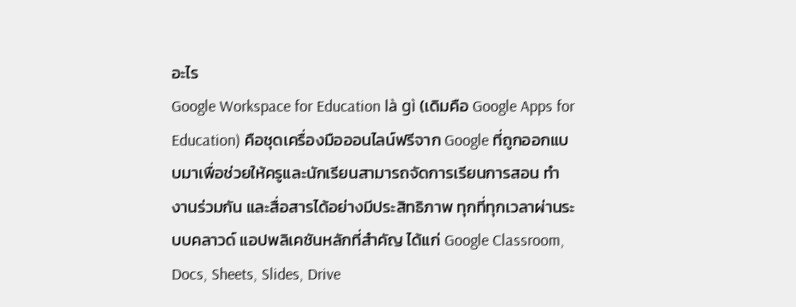อะไร
Google Workspace for Education là gì (เดิมคือ Google Apps for Education) คือชุดเครื่องมือออนไลน์ฟรีจาก Google ที่ถูกออกแบบมาเพื่อช่วยให้ครูและนักเรียนสามารถจัดการเรียนการสอน ทำงานร่วมกัน และสื่อสารได้อย่างมีประสิทธิภาพ ทุกที่ทุกเวลาผ่านระบบคลาวด์ แอปพลิเคชันหลักที่สำคัญ ได้แก่ Google Classroom, Docs, Sheets, Slides, Drive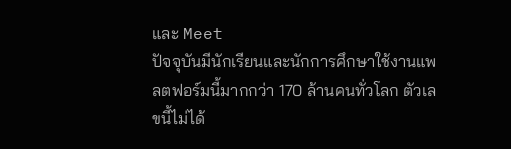และ Meet
ปัจจุบันมีนักเรียนและนักการศึกษาใช้งานแพลตฟอร์มนี้มากกว่า 170 ล้านคนทั่วโลก ตัวเลขนี้ไม่ได้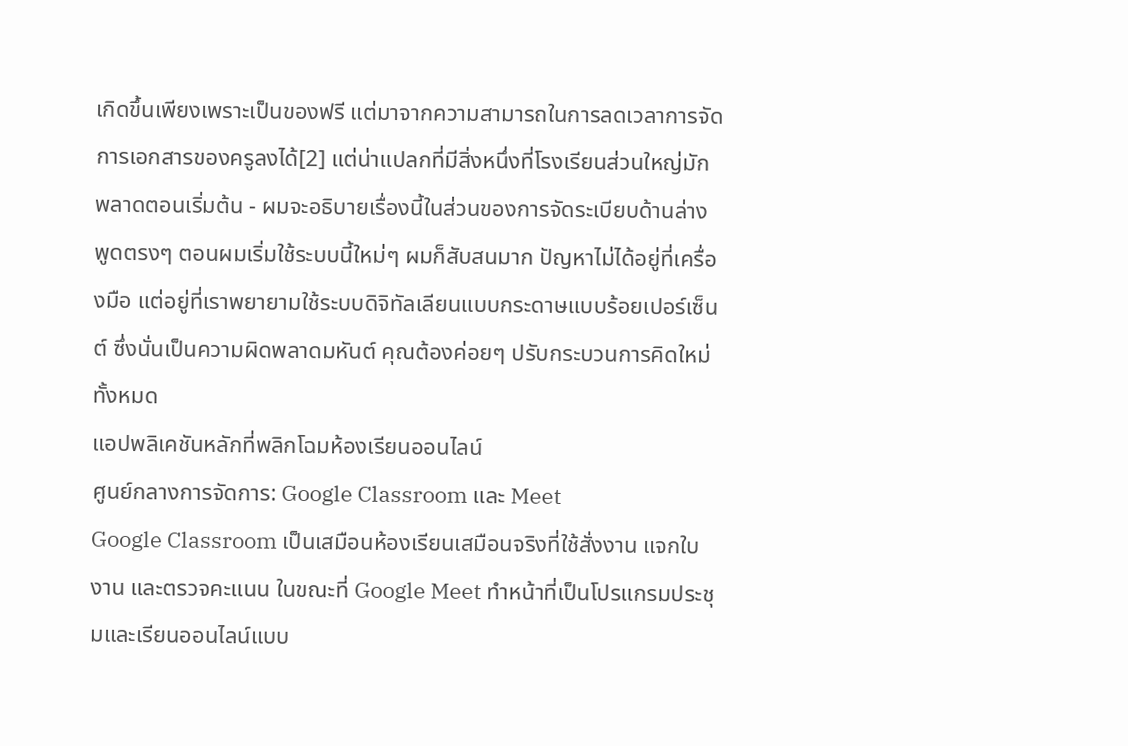เกิดขึ้นเพียงเพราะเป็นของฟรี แต่มาจากความสามารถในการลดเวลาการจัดการเอกสารของครูลงได้[2] แต่น่าแปลกที่มีสิ่งหนึ่งที่โรงเรียนส่วนใหญ่มักพลาดตอนเริ่มต้น - ผมจะอธิบายเรื่องนี้ในส่วนของการจัดระเบียบด้านล่าง
พูดตรงๆ ตอนผมเริ่มใช้ระบบนี้ใหม่ๆ ผมก็สับสนมาก ปัญหาไม่ได้อยู่ที่เครื่องมือ แต่อยู่ที่เราพยายามใช้ระบบดิจิทัลเลียนแบบกระดาษแบบร้อยเปอร์เซ็นต์ ซึ่งนั่นเป็นความผิดพลาดมหันต์ คุณต้องค่อยๆ ปรับกระบวนการคิดใหม่ทั้งหมด
แอปพลิเคชันหลักที่พลิกโฉมห้องเรียนออนไลน์
ศูนย์กลางการจัดการ: Google Classroom และ Meet
Google Classroom เป็นเสมือนห้องเรียนเสมือนจริงที่ใช้สั่งงาน แจกใบงาน และตรวจคะแนน ในขณะที่ Google Meet ทำหน้าที่เป็นโปรแกรมประชุมและเรียนออนไลน์แบบ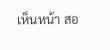เห็นหน้า สอ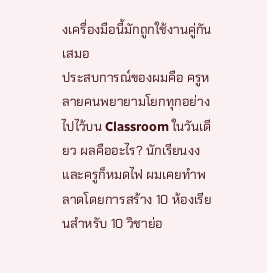งเครื่องมือนี้มักถูกใช้งานคู่กันเสมอ
ประสบการณ์ของผมคือ ครูหลายคนพยายามโยกทุกอย่างไปไว้บน Classroom ในวันเดียว ผลคืออะไร? นักเรียนงงและครูก็หมดไฟ ผมเคยทำพลาดโดยการสร้าง 10 ห้องเรียนสำหรับ 10 วิชาย่อ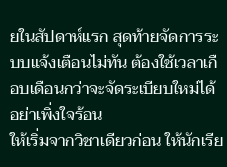ยในสัปดาห์แรก สุดท้ายจัดการระบบแจ้งเตือนไม่ทัน ต้องใช้เวลาเกือบเดือนกว่าจะจัดระเบียบใหม่ได้
อย่าเพิ่งใจร้อน
ให้เริ่มจากวิชาเดียวก่อน ให้นักเรีย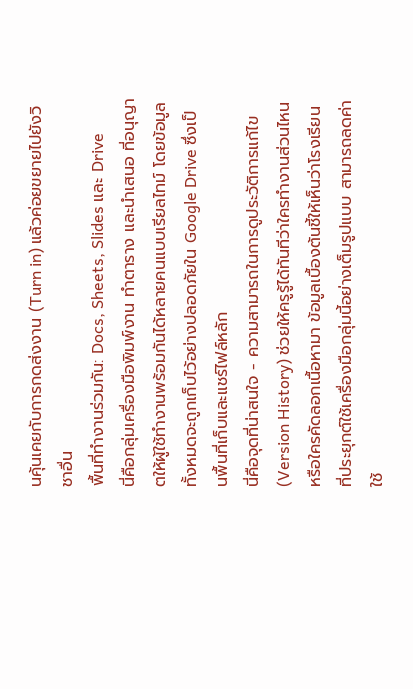นคุ้นเคยกับการกดส่งงาน (Turn in) แล้วค่อยขยายไปยังวิชาอื่น
พื้นที่ทำงานร่วมกัน: Docs, Sheets, Slides และ Drive
นี่คือกลุ่มเครื่องมือพิมพ์งาน ทำตาราง และนำเสนอ ที่อนุญาตให้ผู้ใช้ทำงานพร้อมกันได้หลายคนแบบเรียลไทม์ โดยข้อมูลทั้งหมดจะถูกเก็บไว้อย่างปลอดภัยใน Google Drive ซึ่งเป็นพื้นที่เก็บและแชร์ไฟล์หลัก
นี่คือจุดที่น่าสนใจ - ความสามารถในการดูประวัติการแก้ไข (Version History) ช่วยให้ครูรู้ได้ทันทีว่าใครทำงานส่วนไหน หรือใครคัดลอกเนื้อหามา ข้อมูลเบื้องต้นชี้ให้เห็นว่าโรงเรียนที่ประยุกต์ใช้เครื่องมือกลุ่มนี้อย่างเต็มรูปแบบ สามารถลดค่าใช้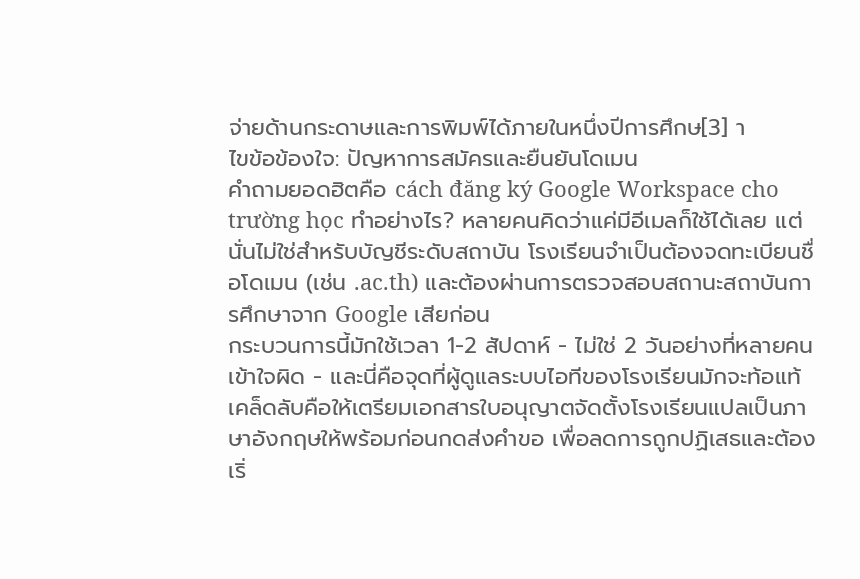จ่ายด้านกระดาษและการพิมพ์ได้ภายในหนึ่งปีการศึกษ[3] า
ไขข้อข้องใจ: ปัญหาการสมัครและยืนยันโดเมน
คำถามยอดฮิตคือ cách đăng ký Google Workspace cho trường học ทำอย่างไร? หลายคนคิดว่าแค่มีอีเมลก็ใช้ได้เลย แต่นั่นไม่ใช่สำหรับบัญชีระดับสถาบัน โรงเรียนจำเป็นต้องจดทะเบียนชื่อโดเมน (เช่น .ac.th) และต้องผ่านการตรวจสอบสถานะสถาบันการศึกษาจาก Google เสียก่อน
กระบวนการนี้มักใช้เวลา 1-2 สัปดาห์ - ไม่ใช่ 2 วันอย่างที่หลายคนเข้าใจผิด - และนี่คือจุดที่ผู้ดูแลระบบไอทีของโรงเรียนมักจะท้อแท้ เคล็ดลับคือให้เตรียมเอกสารใบอนุญาตจัดตั้งโรงเรียนแปลเป็นภาษาอังกฤษให้พร้อมก่อนกดส่งคำขอ เพื่อลดการถูกปฏิเสธและต้องเริ่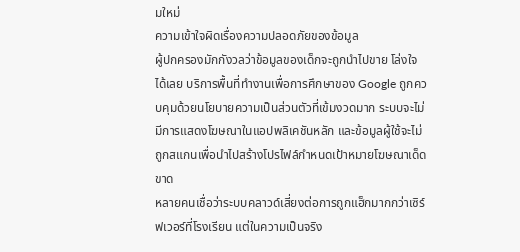มใหม่
ความเข้าใจผิดเรื่องความปลอดภัยของข้อมูล
ผู้ปกครองมักกังวลว่าข้อมูลของเด็กจะถูกนำไปขาย โล่งใจได้เลย บริการพื้นที่ทำงานเพื่อการศึกษาของ Google ถูกควบคุมด้วยนโยบายความเป็นส่วนตัวที่เข้มงวดมาก ระบบจะไม่มีการแสดงโฆษณาในแอปพลิเคชันหลัก และข้อมูลผู้ใช้จะไม่ถูกสแกนเพื่อนำไปสร้างโปรไฟล์กำหนดเป้าหมายโฆษณาเด็ดขาด
หลายคนเชื่อว่าระบบคลาวด์เสี่ยงต่อการถูกแฮ็กมากกว่าเซิร์ฟเวอร์ที่โรงเรียน แต่ในความเป็นจริง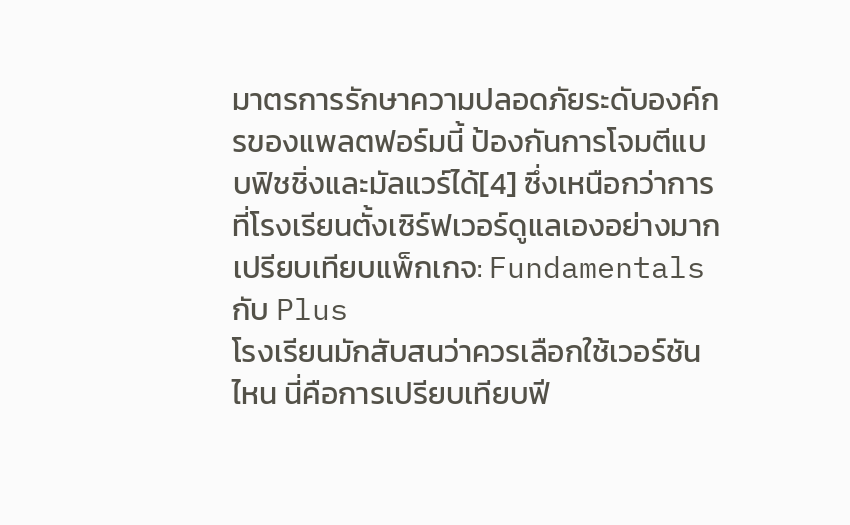มาตรการรักษาความปลอดภัยระดับองค์กรของแพลตฟอร์มนี้ ป้องกันการโจมตีแบบฟิชชิ่งและมัลแวร์ได้[4] ซึ่งเหนือกว่าการที่โรงเรียนตั้งเซิร์ฟเวอร์ดูแลเองอย่างมาก
เปรียบเทียบแพ็กเกจ: Fundamentals กับ Plus
โรงเรียนมักสับสนว่าควรเลือกใช้เวอร์ชันไหน นี่คือการเปรียบเทียบฟี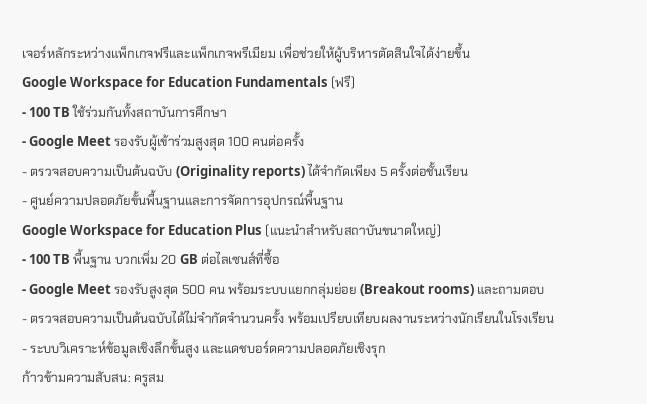เจอร์หลักระหว่างแพ็กเกจฟรีและแพ็กเกจพรีเมียม เพื่อช่วยให้ผู้บริหารตัดสินใจได้ง่ายขึ้น
Google Workspace for Education Fundamentals (ฟรี)
- 100 TB ใช้ร่วมกันทั้งสถาบันการศึกษา
- Google Meet รองรับผู้เข้าร่วมสูงสุด 100 คนต่อครั้ง
- ตรวจสอบความเป็นต้นฉบับ (Originality reports) ได้จำกัดเพียง 5 ครั้งต่อชั้นเรียน
- ศูนย์ความปลอดภัยขั้นพื้นฐานและการจัดการอุปกรณ์พื้นฐาน
Google Workspace for Education Plus (แนะนำสำหรับสถาบันขนาดใหญ่)
- 100 TB พื้นฐาน บวกเพิ่ม 20 GB ต่อไลเซนส์ที่ซื้อ
- Google Meet รองรับสูงสุด 500 คน พร้อมระบบแยกกลุ่มย่อย (Breakout rooms) และถามตอบ
- ตรวจสอบความเป็นต้นฉบับได้ไม่จำกัดจำนวนครั้ง พร้อมเปรียบเทียบผลงานระหว่างนักเรียนในโรงเรียน
- ระบบวิเคราะห์ข้อมูลเชิงลึกขั้นสูง และแดชบอร์ดความปลอดภัยเชิงรุก
ก้าวข้ามความสับสน: ครูสม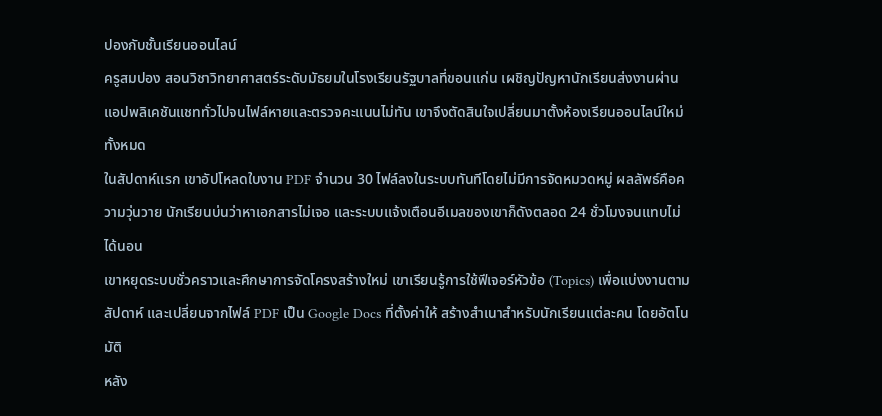ปองกับชั้นเรียนออนไลน์
ครูสมปอง สอนวิชาวิทยาศาสตร์ระดับมัธยมในโรงเรียนรัฐบาลที่ขอนแก่น เผชิญปัญหานักเรียนส่งงานผ่านแอปพลิเคชันแชททั่วไปจนไฟล์หายและตรวจคะแนนไม่ทัน เขาจึงตัดสินใจเปลี่ยนมาตั้งห้องเรียนออนไลน์ใหม่ทั้งหมด
ในสัปดาห์แรก เขาอัปโหลดใบงาน PDF จำนวน 30 ไฟล์ลงในระบบทันทีโดยไม่มีการจัดหมวดหมู่ ผลลัพธ์คือความวุ่นวาย นักเรียนบ่นว่าหาเอกสารไม่เจอ และระบบแจ้งเตือนอีเมลของเขาก็ดังตลอด 24 ชั่วโมงจนแทบไม่ได้นอน
เขาหยุดระบบชั่วคราวและศึกษาการจัดโครงสร้างใหม่ เขาเรียนรู้การใช้ฟีเจอร์หัวข้อ (Topics) เพื่อแบ่งงานตามสัปดาห์ และเปลี่ยนจากไฟล์ PDF เป็น Google Docs ที่ตั้งค่าให้ สร้างสำเนาสำหรับนักเรียนแต่ละคน โดยอัตโนมัติ
หลัง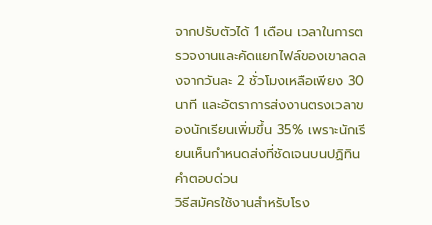จากปรับตัวได้ 1 เดือน เวลาในการตรวจงานและคัดแยกไฟล์ของเขาลดลงจากวันละ 2 ชั่วโมงเหลือเพียง 30 นาที และอัตราการส่งงานตรงเวลาของนักเรียนเพิ่มขึ้น 35% เพราะนักเรียนเห็นกำหนดส่งที่ชัดเจนบนปฏิทิน
คำตอบด่วน
วิธีสมัครใช้งานสำหรับโรง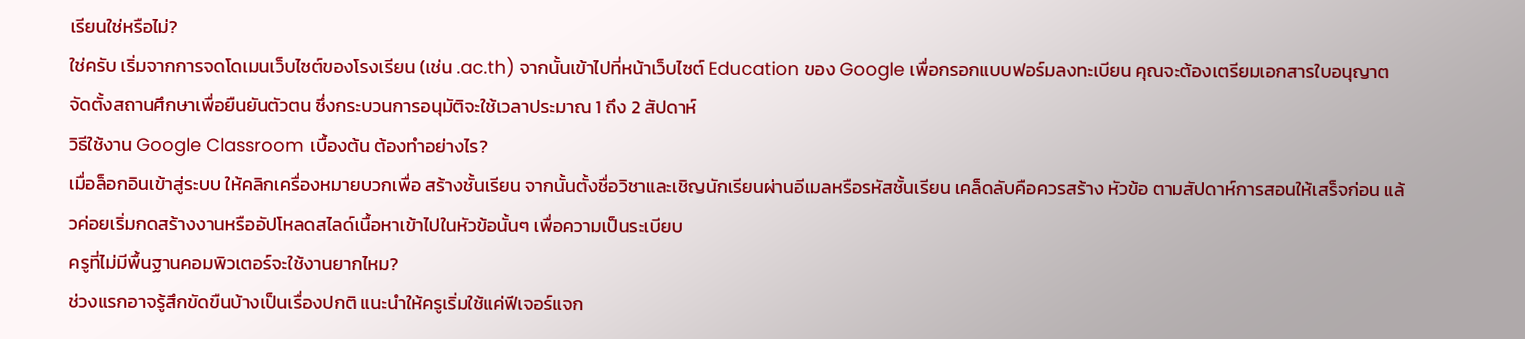เรียนใช่หรือไม่?
ใช่ครับ เริ่มจากการจดโดเมนเว็บไซต์ของโรงเรียน (เช่น .ac.th) จากนั้นเข้าไปที่หน้าเว็บไซต์ Education ของ Google เพื่อกรอกแบบฟอร์มลงทะเบียน คุณจะต้องเตรียมเอกสารใบอนุญาตจัดตั้งสถานศึกษาเพื่อยืนยันตัวตน ซึ่งกระบวนการอนุมัติจะใช้เวลาประมาณ 1 ถึง 2 สัปดาห์
วิธีใช้งาน Google Classroom เบื้องต้น ต้องทำอย่างไร?
เมื่อล็อกอินเข้าสู่ระบบ ให้คลิกเครื่องหมายบวกเพื่อ สร้างชั้นเรียน จากนั้นตั้งชื่อวิชาและเชิญนักเรียนผ่านอีเมลหรือรหัสชั้นเรียน เคล็ดลับคือควรสร้าง หัวข้อ ตามสัปดาห์การสอนให้เสร็จก่อน แล้วค่อยเริ่มกดสร้างงานหรืออัปโหลดสไลด์เนื้อหาเข้าไปในหัวข้อนั้นๆ เพื่อความเป็นระเบียบ
ครูที่ไม่มีพื้นฐานคอมพิวเตอร์จะใช้งานยากไหม?
ช่วงแรกอาจรู้สึกขัดขืนบ้างเป็นเรื่องปกติ แนะนำให้ครูเริ่มใช้แค่ฟีเจอร์แจก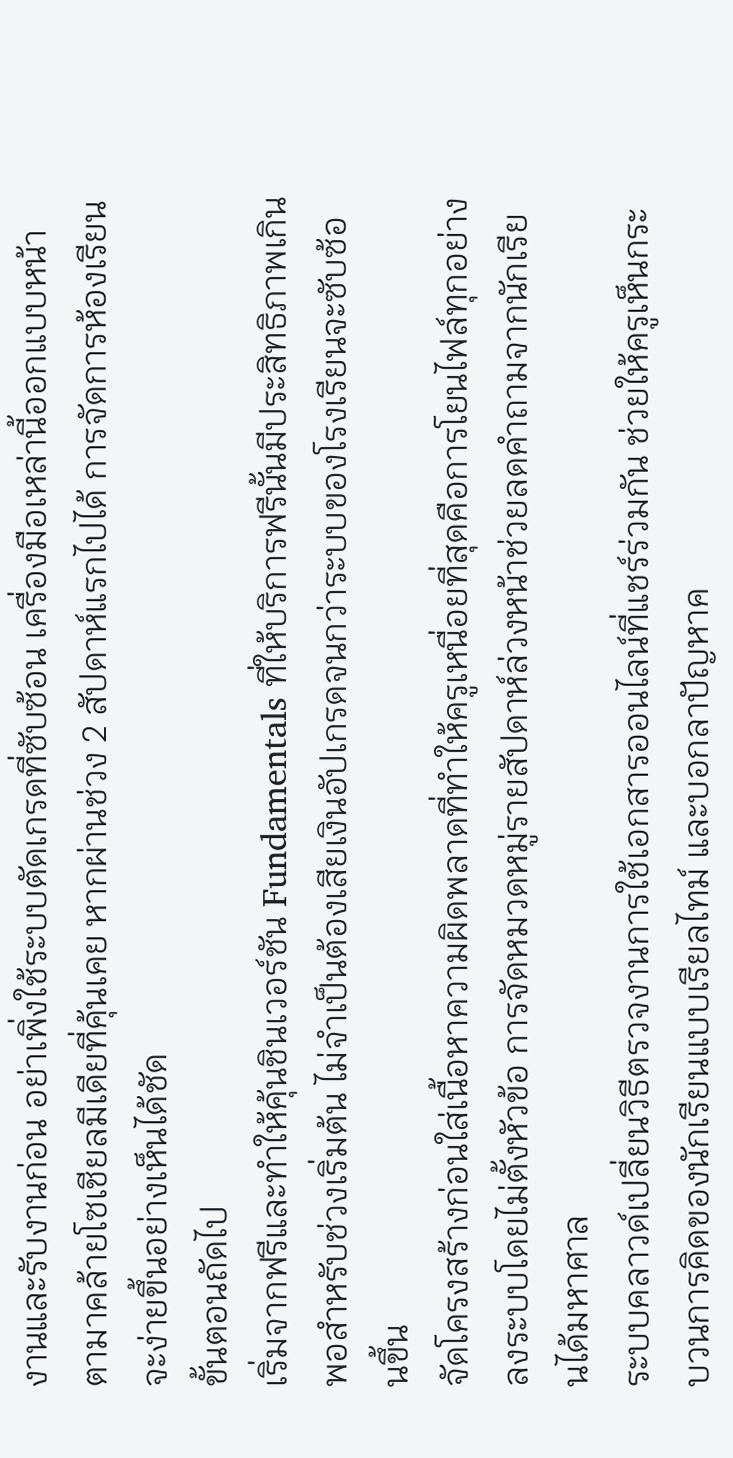งานและรับงานก่อน อย่าเพิ่งใช้ระบบตัดเกรดที่ซับซ้อน เครื่องมือเหล่านี้ออกแบบหน้าตามาคล้ายโซเชียลมีเดียที่คุ้นเคย หากผ่านช่วง 2 สัปดาห์แรกไปได้ การจัดการห้องเรียนจะง่ายขึ้นอย่างเห็นได้ชัด
ขั้นตอนถัดไป
เริ่มจากฟรีและทำให้คุ้นชินเวอร์ชัน Fundamentals ที่ให้บริการฟรีนั้นมีประสิทธิภาพเกินพอสำหรับช่วงเริ่มต้น ไม่จำเป็นต้องเสียเงินอัปเกรดจนกว่าระบบของโรงเรียนจะซับซ้อนขึ้น
จัดโครงสร้างก่อนใส่เนื้อหาความผิดพลาดที่ทำให้ครูเหนื่อยที่สุดคือการโยนไฟล์ทุกอย่างลงระบบโดยไม่ตั้งหัวข้อ การจัดหมวดหมู่รายสัปดาห์ล่วงหน้าช่วยลดคำถามจากนักเรียนได้มหาศาล
ระบบคลาวด์เปลี่ยนวิธีตรวจงานการใช้เอกสารออนไลน์ที่แชร์ร่วมกัน ช่วยให้ครูเห็นกระบวนการคิดของนักเรียนแบบเรียลไทม์ และบอกลาปัญหาค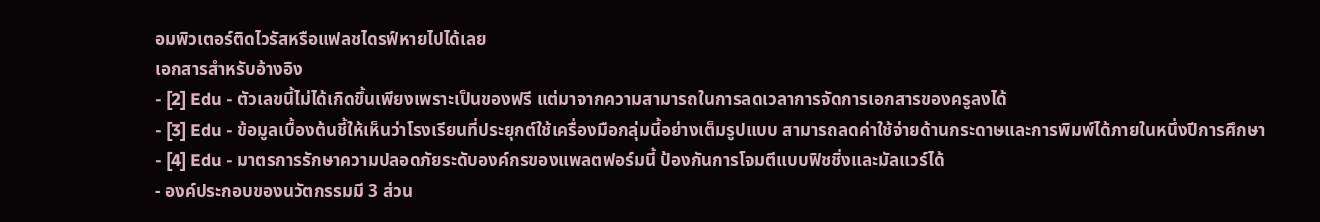อมพิวเตอร์ติดไวรัสหรือแฟลชไดรฟ์หายไปได้เลย
เอกสารสำหรับอ้างอิง
- [2] Edu - ตัวเลขนี้ไม่ได้เกิดขึ้นเพียงเพราะเป็นของฟรี แต่มาจากความสามารถในการลดเวลาการจัดการเอกสารของครูลงได้
- [3] Edu - ข้อมูลเบื้องต้นชี้ให้เห็นว่าโรงเรียนที่ประยุกต์ใช้เครื่องมือกลุ่มนี้อย่างเต็มรูปแบบ สามารถลดค่าใช้จ่ายด้านกระดาษและการพิมพ์ได้ภายในหนึ่งปีการศึกษา
- [4] Edu - มาตรการรักษาความปลอดภัยระดับองค์กรของแพลตฟอร์มนี้ ป้องกันการโจมตีแบบฟิชชิ่งและมัลแวร์ได้
- องค์ประกอบของนวัตกรรมมี 3 ส่วน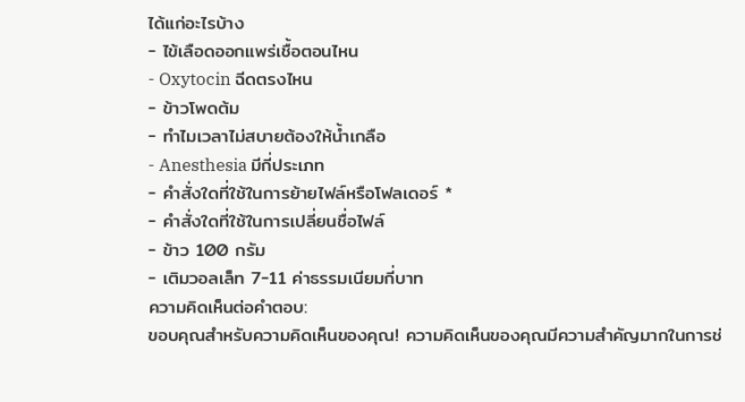ได้แก่อะไรบ้าง
- ไข้เลือดออกแพร่เชื้อตอนไหน
- Oxytocin ฉีดตรงไหน
- ข้าวโพดต้ม
- ทำไมเวลาไม่สบายต้องให้น้ำเกลือ
- Anesthesia มีกี่ประเภท
- คำสั่งใดที่ใช้ในการย้ายไฟล์หรือโฟลเดอร์ *
- คำสั่งใดที่ใช้ในการเปลี่ยนชื่อไฟล์
- ข้าว 100 กรัม
- เติมวอลเล็ท 7-11 ค่าธรรมเนียมกี่บาท
ความคิดเห็นต่อคำตอบ:
ขอบคุณสำหรับความคิดเห็นของคุณ! ความคิดเห็นของคุณมีความสำคัญมากในการช่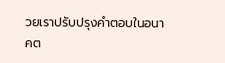วยเราปรับปรุงคำตอบในอนาคต